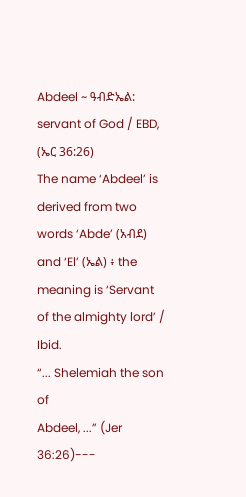Abdeel ~ ዓብድኤል: servant of God / EBD, (ኤር 36:26)
The name ‘Abdeel’ is derived from two words ‘Abde’ (አብደ) and ‘El’ (ኤል) ፥ the
meaning is ‘Servant
of the almighty lord’ /
Ibid.
“... Shelemiah the son of
Abdeel, ...” (Jer 36:26)---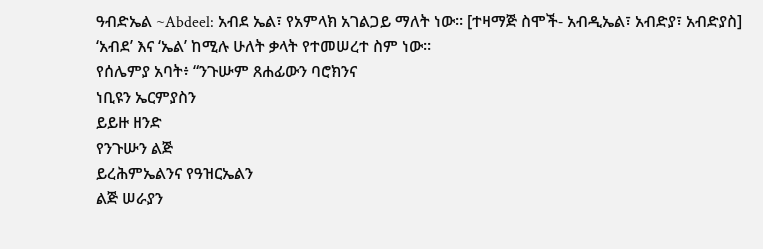ዓብድኤል ~Abdeel: አብደ ኤል፣ የአምላክ አገልጋይ ማለት ነው። [ተዛማጅ ስሞች- አብዲኤል፣ አብድያ፣ አብድያስ]
‘አብደ’ እና ‘ኤል’ ከሚሉ ሁለት ቃላት የተመሠረተ ስም ነው።
የሰሌምያ አባት፥ “ንጉሡም ጸሐፊውን ባሮክንና
ነቢዩን ኤርምያስን
ይይዙ ዘንድ
የንጉሡን ልጅ
ይረሕምኤልንና የዓዝርኤልን
ልጅ ሠራያን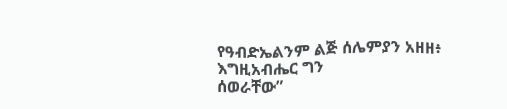የዓብድኤልንም ልጅ ሰሌምያን አዘዘ፥
እግዚአብሔር ግን
ሰወራቸው”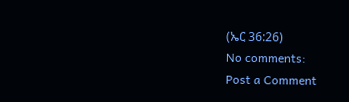(ኤር 36:26)
No comments:
Post a Comment